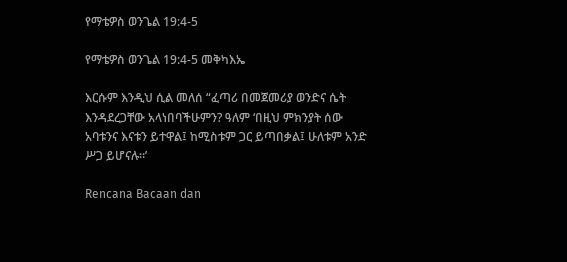የማቴዎስ ወንጌል 19:4-5

የማቴዎስ ወንጌል 19:4-5 መቅካእኤ

እርሱም እንዲህ ሲል መለሰ “ፈጣሪ በመጀመሪያ ወንድና ሴት እንዳደረጋቸው አላነበባችሁምን? ዓለም ‘በዚህ ምክንያት ሰው አባቱንና እናቱን ይተዋል፤ ከሚስቱም ጋር ይጣበቃል፤ ሁለቱም አንድ ሥጋ ይሆናሉ።’

Rencana Bacaan dan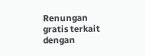Renungan gratis terkait dengan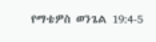የማቴዎስ ወንጌል 19:4-5